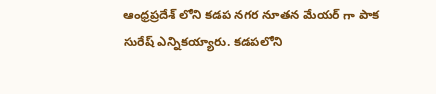ఆంధ్రప్రదేశ్ లోని కడప నగర నూతన మేయర్ గా పాక సురేష్ ఎన్నికయ్యారు. కడపలోని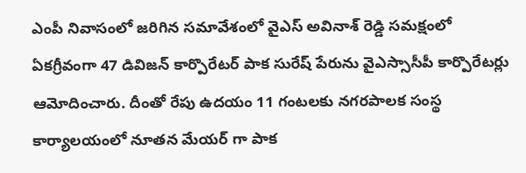ఎంపీ నివాసంలో జరిగిన సమావేశంలో వైఎస్ అవినాశ్ రెడ్డి సమక్షంలో ఏకగ్రీవంగా 47 డివిజన్ కార్పొరేటర్ పాక సురేష్ పేరును వైఎస్సాసీపీ కార్పొరేటర్లు ఆమోదించారు. దీంతో రేపు ఉదయం 11 గంటలకు నగరపాలక సంస్థ కార్యాలయంలో నూతన మేయర్ గా పాక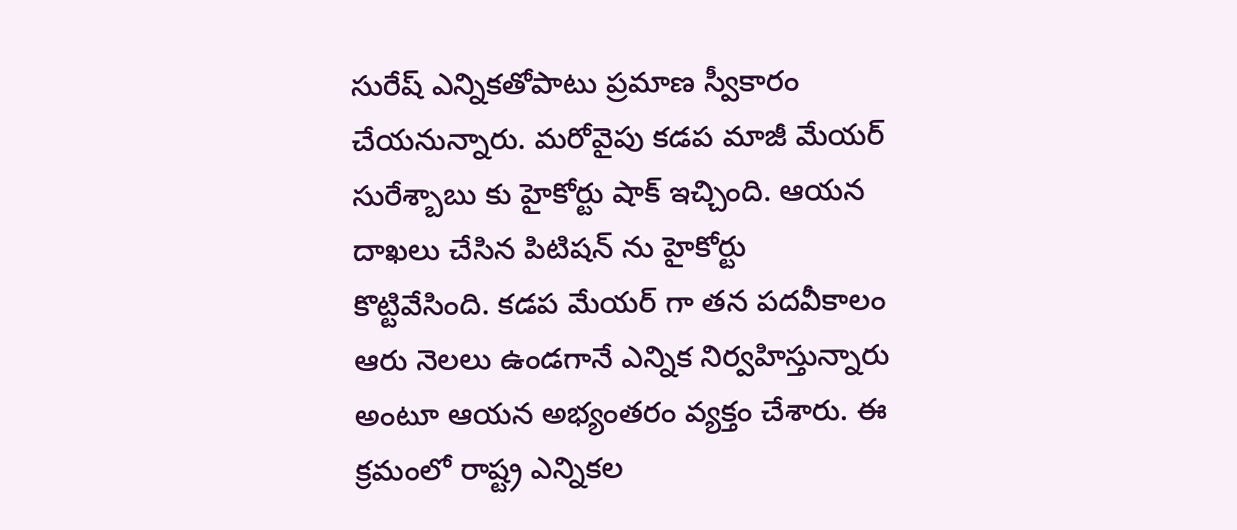సురేష్ ఎన్నికతోపాటు ప్రమాణ స్వీకారం చేయనున్నారు. మరోవైపు కడప మాజీ మేయర్ సురేశ్బాబు కు హైకోర్టు షాక్ ఇచ్చింది. ఆయన దాఖలు చేసిన పిటిషన్ ను హైకోర్టు కొట్టివేసింది. కడప మేయర్ గా తన పదవీకాలం ఆరు నెలలు ఉండగానే ఎన్నిక నిర్వహిస్తున్నారు అంటూ ఆయన అభ్యంతరం వ్యక్తం చేశారు. ఈ క్రమంలో రాష్ట్ర ఎన్నికల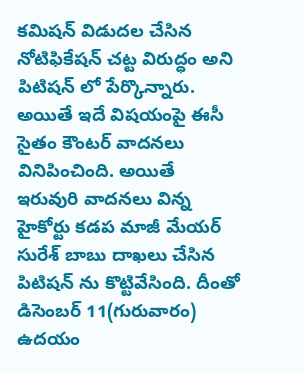కమిషన్ విడుదల చేసిన నోటిఫికేషన్ చట్ట విరుద్ధం అని పిటిషన్ లో పేర్కొన్నారు. అయితే ఇదే విషయంపై ఈసీ సైతం కౌంటర్ వాదనలు వినిపించింది. అయితే ఇరువురి వాదనలు విన్న హైకోర్టు కడప మాజీ మేయర్ సురేశ్ బాబు దాఖలు చేసిన పిటిషన్ ను కొట్టివేసింది. దీంతో డిసెంబర్ 11(గురువారం) ఉదయం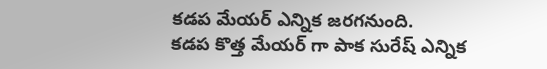కడప మేయర్ ఎన్నిక జరగనుంది.
కడప కొత్త మేయర్ గా పాక సురేష్ ఎన్నిక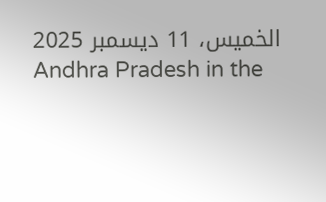الخميس، 11 ديسمبر 2025
Andhra Pradesh in the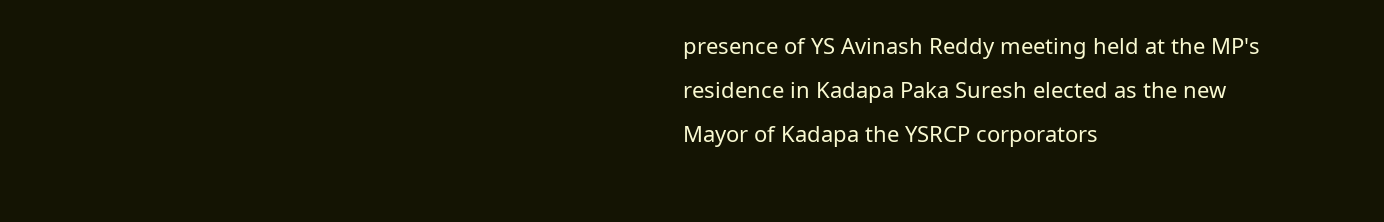presence of YS Avinash Reddy meeting held at the MP's residence in Kadapa Paka Suresh elected as the new Mayor of Kadapa the YSRCP corporators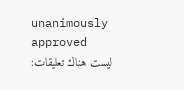unanimously approved
ليست هناك تعليقات: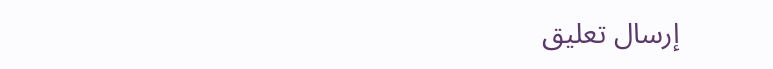إرسال تعليق